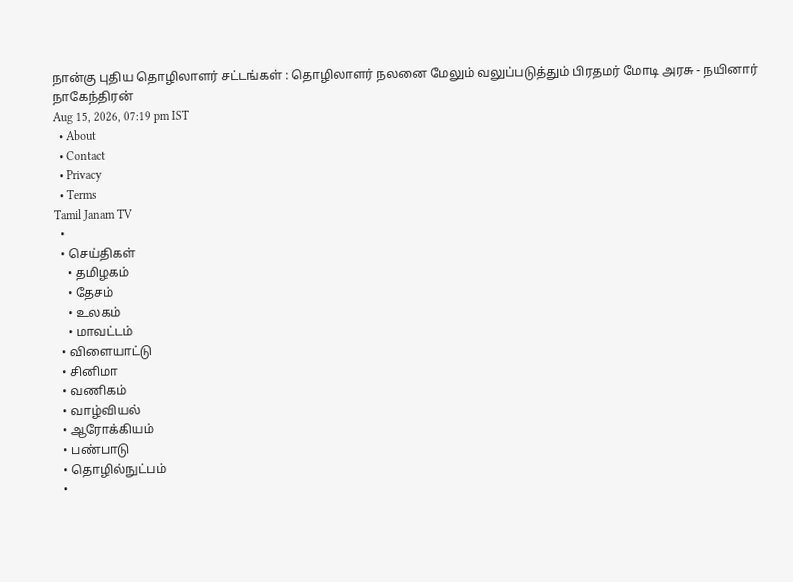நான்கு புதிய தொழிலாளர் சட்டங்கள் : தொழிலாளர் நலனை மேலும் வலுப்படுத்தும் பிரதமர் மோடி அரசு - நயினார் நாகேந்திரன்
Aug 15, 2026, 07:19 pm IST
  • About
  • Contact
  • Privacy
  • Terms
Tamil Janam TV
  •
  • செய்திகள்
    • தமிழகம்
    • தேசம்
    • உலகம்
    • மாவட்டம்
  • விளையாட்டு
  • சினிமா
  • வணிகம்
  • வாழ்வியல்
  • ஆரோக்கியம்
  • பண்பாடு
  • தொழில்நுட்பம்
  •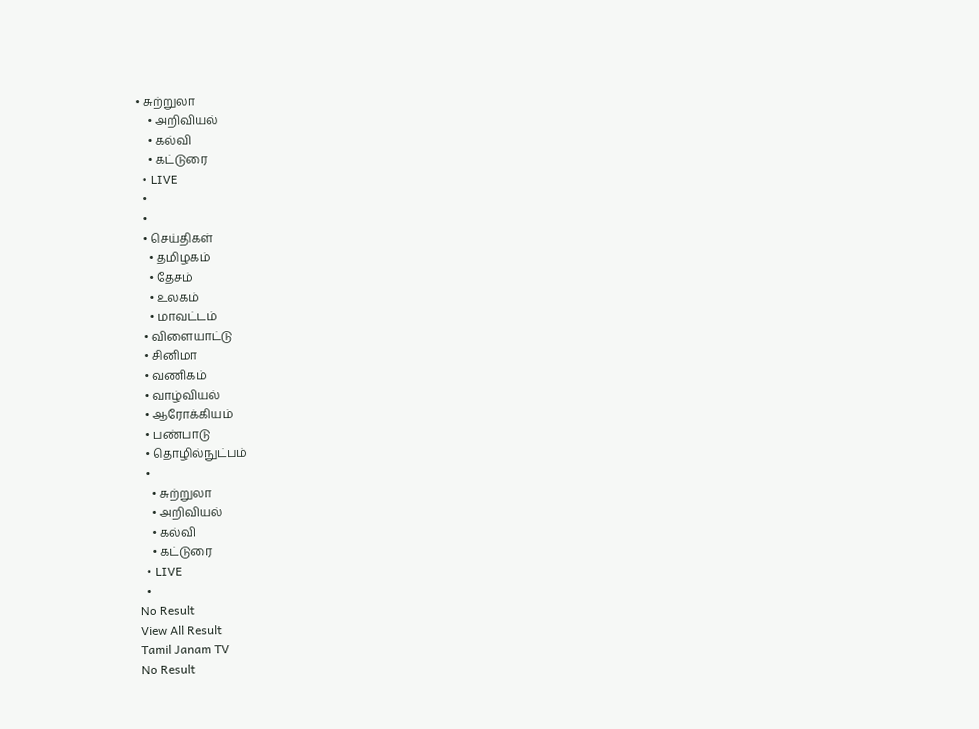• சுற்றுலா
    • அறிவியல்
    • கல்வி
    • கட்டுரை
  • LIVE
  •
  •
  • செய்திகள்
    • தமிழகம்
    • தேசம்
    • உலகம்
    • மாவட்டம்
  • விளையாட்டு
  • சினிமா
  • வணிகம்
  • வாழ்வியல்
  • ஆரோக்கியம்
  • பண்பாடு
  • தொழில்நுட்பம்
  •
    • சுற்றுலா
    • அறிவியல்
    • கல்வி
    • கட்டுரை
  • LIVE
  •
No Result
View All Result
Tamil Janam TV
No Result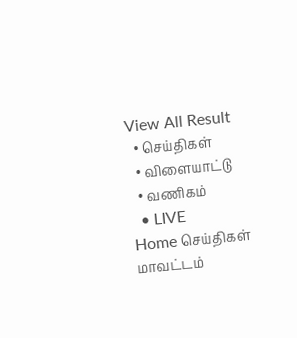View All Result
  • செய்திகள்
  • விளையாட்டு
  • வணிகம்
  • LIVE
Home செய்திகள் மாவட்டம்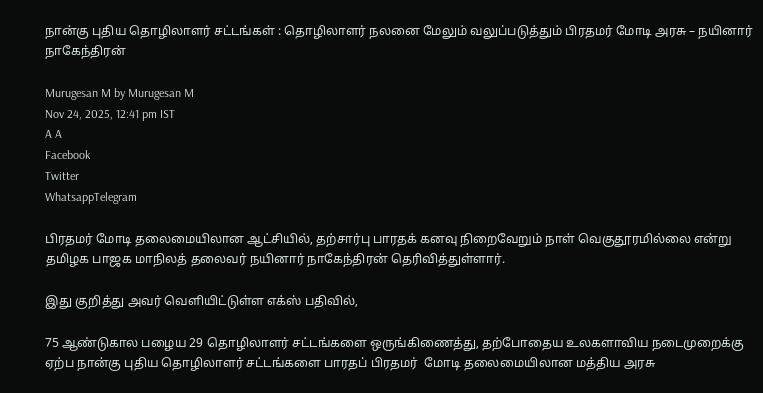நான்கு புதிய தொழிலாளர் சட்டங்கள் : தொழிலாளர் நலனை மேலும் வலுப்படுத்தும் பிரதமர் மோடி அரசு – நயினார் நாகேந்திரன்

Murugesan M by Murugesan M
Nov 24, 2025, 12:41 pm IST
A A
Facebook
Twitter
WhatsappTelegram

பிரதமர் மோடி தலைமையிலான ஆட்சியில், தற்சார்பு பாரதக் கனவு நிறைவேறும் நாள் வெகுதூரமில்லை என்று  தமிழக பாஜக மாநிலத் தலைவர் நயினார் நாகேந்திரன் தெரிவித்துள்ளார்.

இது குறித்து அவர் வெளியிட்டுள்ள எக்ஸ் பதிவில்,

75 ஆண்டுகால பழைய 29 தொழிலாளர் சட்டங்களை ஒருங்கிணைத்து, தற்போதைய உலகளாவிய நடைமுறைக்கு ஏற்ப நான்கு புதிய தொழிலாளர் சட்டங்களை பாரதப் பிரதமர்  மோடி தலைமையிலான மத்திய அரசு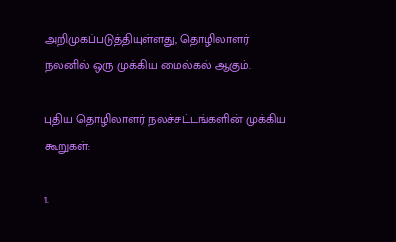அறிமுகப்படுத்தியுள்ளது, தொழிலாளர் நலனில் ஒரு முக்கிய மைல்கல் ஆகும்.

புதிய தொழிலாளர் நலச்சட்டங்களின் முக்கிய கூறுகள்:

1.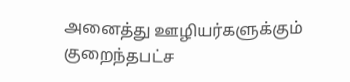அனைத்து ஊழியர்களுக்கும் குறைந்தபட்ச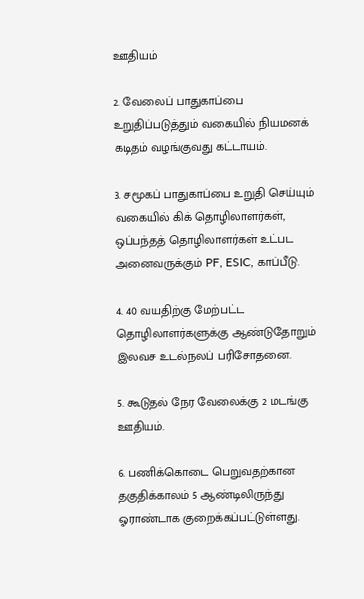ஊதியம்

2. வேலைப் பாதுகாப்பை உறுதிப்படுத்தும் வகையில் நியமனக் கடிதம் வழங்குவது கட்டாயம்.

3. சமூகப் பாதுகாப்பை உறுதி செய்யும் வகையில் கிக் தொழிலாளர்கள், ஒப்பந்தத் தொழிலாளர்கள் உட்பட அனைவருக்கும் PF, ESIC, காப்பீடு.

4. 40 வயதிற்கு மேற்பட்ட தொழிலாளர்களுக்கு ஆண்டுதோறும் இலவச உடல்நலப் பரிசோதனை.

5. கூடுதல் நேர வேலைக்கு 2 மடங்கு ஊதியம்.

6. பணிக்கொடை பெறுவதற்கான தகுதிக்காலம் 5 ஆண்டிலிருந்து ஓராண்டாக குறைக்கப்பட்டுள்ளது.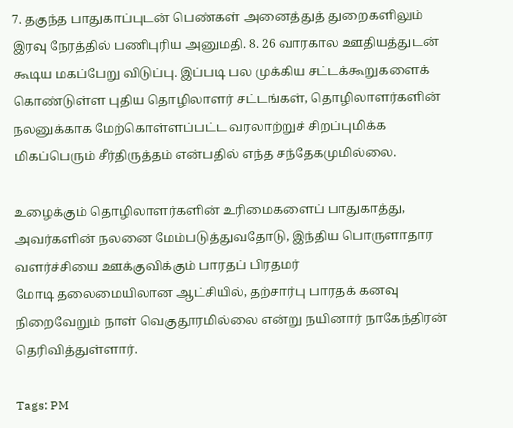7. தகுந்த பாதுகாப்புடன் பெண்கள் அனைத்துத் துறைகளிலும் இரவு நேரத்தில் பணிபுரிய அனுமதி. 8. 26 வாரகால ஊதியத்துடன் கூடிய மகப்பேறு விடுப்பு. இப்படி பல முக்கிய சட்டக்கூறுகளைக் கொண்டுள்ள புதிய தொழிலாளர் சட்டங்கள், தொழிலாளர்களின் நலனுக்காக மேற்கொள்ளப்பட்ட வரலாற்றுச் சிறப்புமிக்க மிகப்பெரும் சீர்திருத்தம் என்பதில் எந்த சந்தேகமுமில்லை.

உழைக்கும் தொழிலாளர்களின் உரிமைகளைப் பாதுகாத்து, அவர்களின் நலனை மேம்படுத்துவதோடு, இந்திய பொருளாதார வளர்ச்சியை ஊக்குவிக்கும் பாரதப் பிரதமர்
மோடி தலைமையிலான ஆட்சியில், தற்சார்பு பாரதக் கனவு நிறைவேறும் நாள் வெகுதூரமில்லை என்று நயினார் நாகேந்திரன் தெரிவித்துள்ளார்.

Tags: PM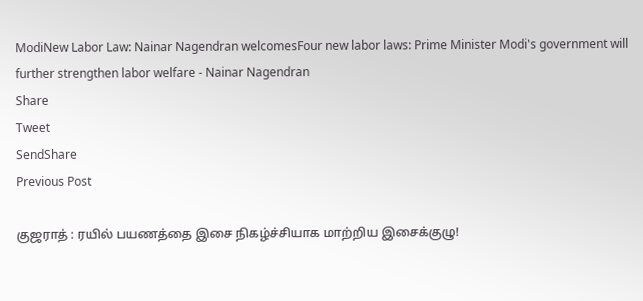ModiNew Labor Law: Nainar Nagendran welcomesFour new labor laws: Prime Minister Modi's government will further strengthen labor welfare - Nainar Nagendran
Share
Tweet
SendShare
Previous Post

குஜராத் : ரயில் பயணத்தை இசை நிகழ்ச்சியாக மாற்றிய இசைக்குழு!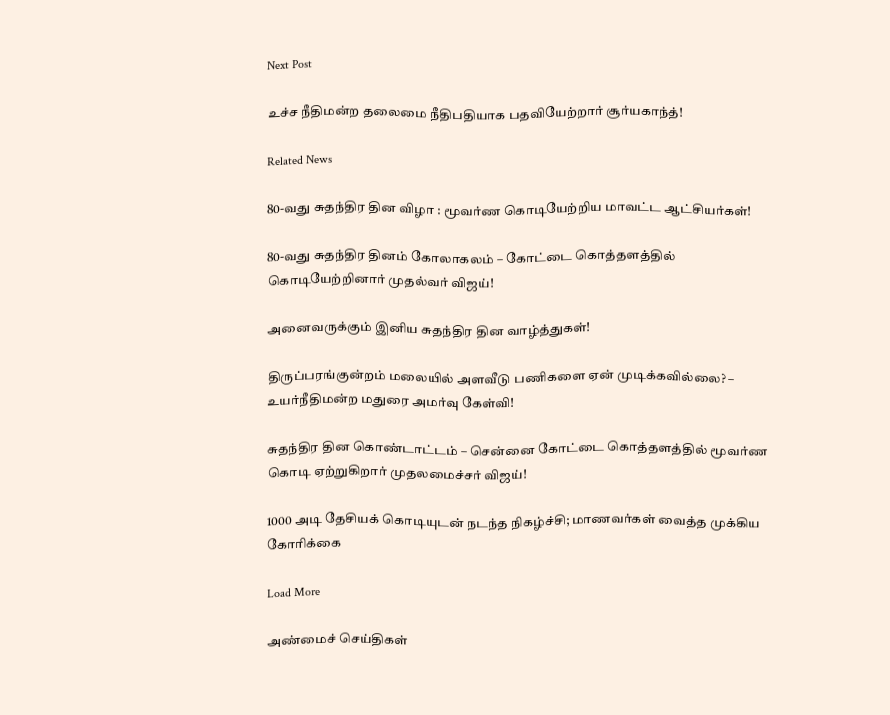Next Post

உச்ச நீதிமன்ற தலைமை நீதிபதியாக பதவியேற்றார் சூர்யகாந்த்!

Related News

80-வது சுதந்திர தின விழா : மூவர்ண கொடியேற்றிய மாவட்ட ஆட்சியர்கள்!

80-வது சுதந்திர தினம் கோலாகலம் – கோட்டை கொத்தளத்தில் கொடியேற்றினார் முதல்வர் விஜய்!

அனைவருக்கும் இனிய சுதந்திர தின வாழ்த்துகள்!

திருப்பரங்குன்றம் மலையில் அளவீடு பணிகளை ஏன் முடிக்கவில்லை? – உயர்நீதிமன்ற மதுரை அமர்வு கேள்வி!

சுதந்திர தின கொண்டாட்டம் – சென்னை கோட்டை கொத்தளத்தில் மூவர்ண கொடி ஏற்றுகிறார் முதலமைச்சர் விஜய்!

1000 அடி தேசியக் கொடியுடன் நடந்த நிகழ்ச்சி; மாணவர்கள் வைத்த முக்கிய கோரிக்கை

Load More

அண்மைச் செய்திகள்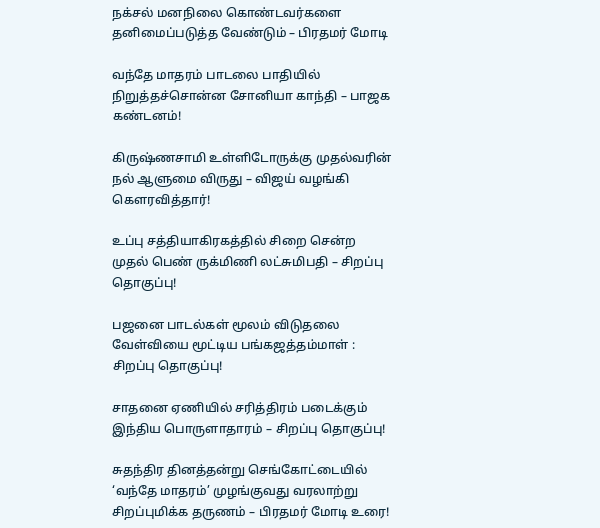நக்சல் மனநிலை கொண்டவர்களை தனிமைப்படுத்த வேண்டும் – பிரதமர் மோடி

வந்தே மாதரம் பாடலை பாதியில் நிறுத்தச்சொன்ன சோனியா காந்தி – பாஜக கண்டனம்!

கிருஷ்ணசாமி உள்ளிடோருக்கு முதல்வரின் நல் ஆளுமை விருது – விஜய் வழங்கி கௌரவித்தார்!

உப்பு சத்தியாகிரகத்தில் சிறை சென்ற முதல் பெண் ருக்மிணி லட்சுமிபதி – சிறப்பு தொகுப்பு!

பஜனை பாடல்கள் மூலம் விடுதலை வேள்வியை மூட்டிய பங்கஜத்தம்மாள் : சிறப்பு தொகுப்பு!

சாதனை ஏணியில் சரித்திரம் படைக்கும் இந்திய பொருளாதாரம் – சிறப்பு தொகுப்பு!

சுதந்திர தினத்தன்று செங்கோட்டையில் ‘வந்தே மாதரம்’ முழங்குவது வரலாற்று சிறப்புமிக்க தருணம் – பிரதமர் மோடி உரை!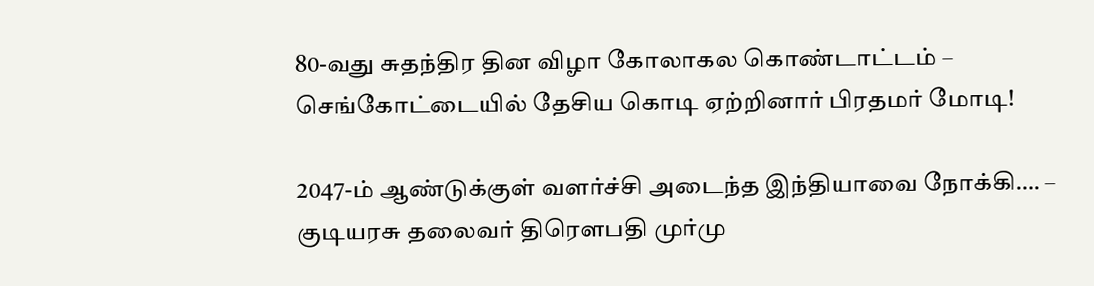80-வது சுதந்திர தின விழா கோலாகல கொண்டாட்டம் – செங்கோட்டையில் தேசிய கொடி ஏற்றினார் பிரதமர் மோடி!

2047-ம் ஆண்டுக்குள் வளர்ச்சி அடைந்த இந்தியாவை நோக்கி…. – குடியரசு தலைவர் திரௌபதி முர்மு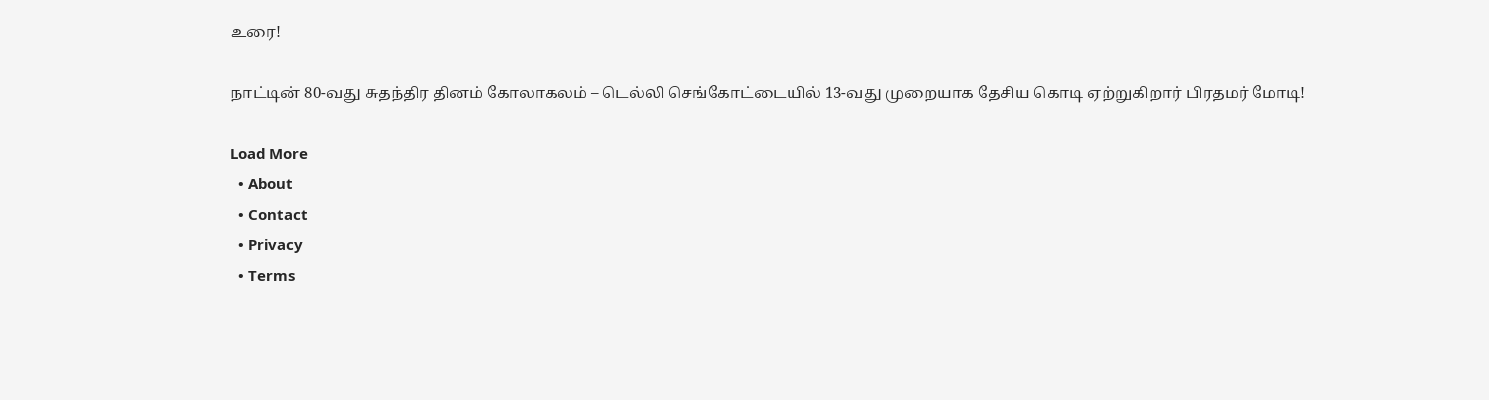உரை!

நாட்டின் 80-வது சுதந்திர தினம் கோலாகலம் – டெல்லி செங்கோட்டையில் 13-வது முறையாக தேசிய கொடி ஏற்றுகிறார் பிரதமர் மோடி!

Load More
  • About
  • Contact
  • Privacy
  • Terms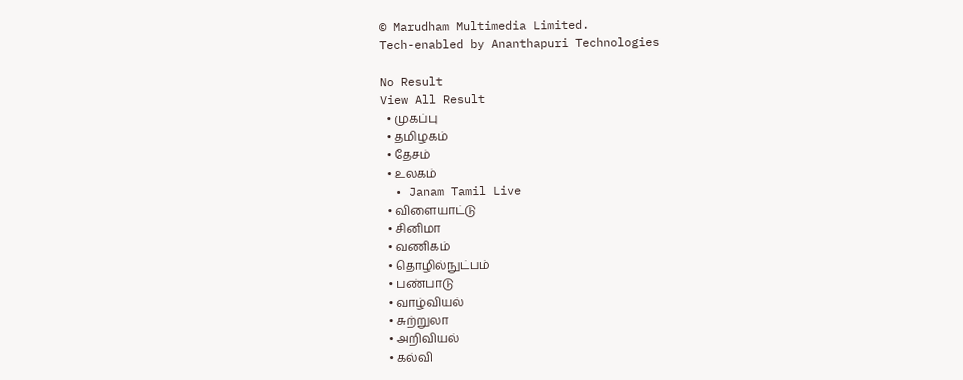© Marudham Multimedia Limited.
Tech-enabled by Ananthapuri Technologies

No Result
View All Result
  • முகப்பு
  • தமிழகம்
  • தேசம்
  • உலகம்
  • Janam Tamil Live
  • விளையாட்டு
  • சினிமா
  • வணிகம்
  • தொழில்நுட்பம்
  • பண்பாடு
  • வாழ்வியல்
  • சுற்றுலா
  • அறிவியல்
  • கல்வி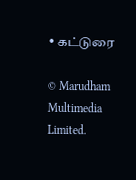• கட்டுரை

© Marudham Multimedia Limited.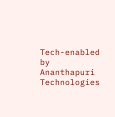Tech-enabled by Ananthapuri Technologies